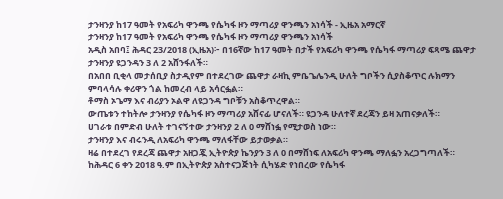ታንዛንያ ከ17 ዓመት የአፍሪካ ዋንጫ የሴካፋ ዞን ማጣሪያ ዋንጫን አነሳች - ኢዜአ አማርኛ
ታንዛንያ ከ17 ዓመት የአፍሪካ ዋንጫ የሴካፋ ዞን ማጣሪያ ዋንጫን አነሳች
አዲስ አበባ፤ ሕዳር 23/2018 (ኢዜአ)፦ በ16ኛው ከ17 ዓመት በታች የአፍሪካ ዋንጫ የሴካፋ ማጣሪያ ፍጻሜ ጨዋታ ታንዛንያ ዩጋንዳን 3 ለ 2 አሸንፋለች።
በአበበ ቢቂላ መታሰቢያ ስታዲየም በተደረገው ጨዋታ ራዛኪ ምቤጌሌንዲ ሁለት ግቦችን ሲያስቆጥር ሉክማን ምባላሳሉ ቀሪዋን ጎል ከመረብ ላይ አሳርፏል።
ቶማስ ኦጌማ እና ብሪያን ኦልዋ ለዩጋንዳ ግቦቹን አስቆጥረዋል።
ውጤቱን ተከትሎ ታንዛንያ የሴካፋ ዞን ማጣሪያ አሸናፊ ሆናለች። ዩጋንዳ ሁለተኛ ደረጃን ይዛ አጠናቃለች።
ሀገራቱ በምድብ ሁለት ተገናኝተው ታንዛንያ 2 ለ 0 ማሸነፏ የሚታወስ ነው።
ታንዛንያ እና ብሩንዲ ለአፍሪካ ዋንጫ ማለፋቸው ይታወቃል።
ዛሬ በተደረገ የደረጃ ጨዋታ አዘጋጇ ኢትዮጵያ ኬንያን 3 ለ 0 በማሸነፍ ለአፍሪካ ዋንጫ ማለፏን አረጋግጣለች።
ከሕዳር 6 ቀን 2018 ዓ.ም በኢትዮጵያ አስተናጋጅነት ሲካሄድ የነበረው የሴካፋ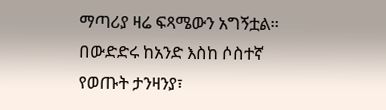ማጣሪያ ዛሬ ፍጻሜውን አግኝቷል።
በውድድሩ ከአንድ እስከ ሶስተኛ የወጡት ታንዛንያ፣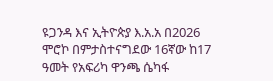ዩጋንዳ እና ኢትዮጵያ እ.አ.አ በ2026 ሞሮኮ በምታስተናግደው 16ኛው ከ17 ዓመት የአፍሪካ ዋንጫ ሴካፋ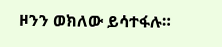ዞንን ወክለው ይሳተፋሉ።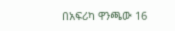በአፍሪካ ዋንጫው 16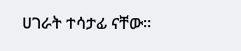ሀገራት ተሳታፊ ናቸው።